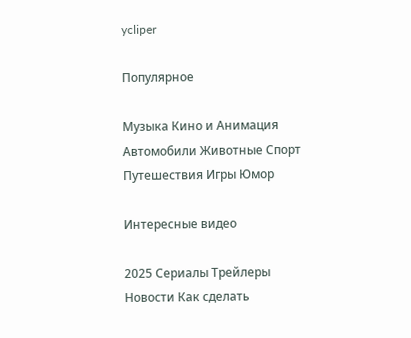ycliper

Популярное

Музыка Кино и Анимация Автомобили Животные Спорт Путешествия Игры Юмор

Интересные видео

2025 Сериалы Трейлеры Новости Как сделать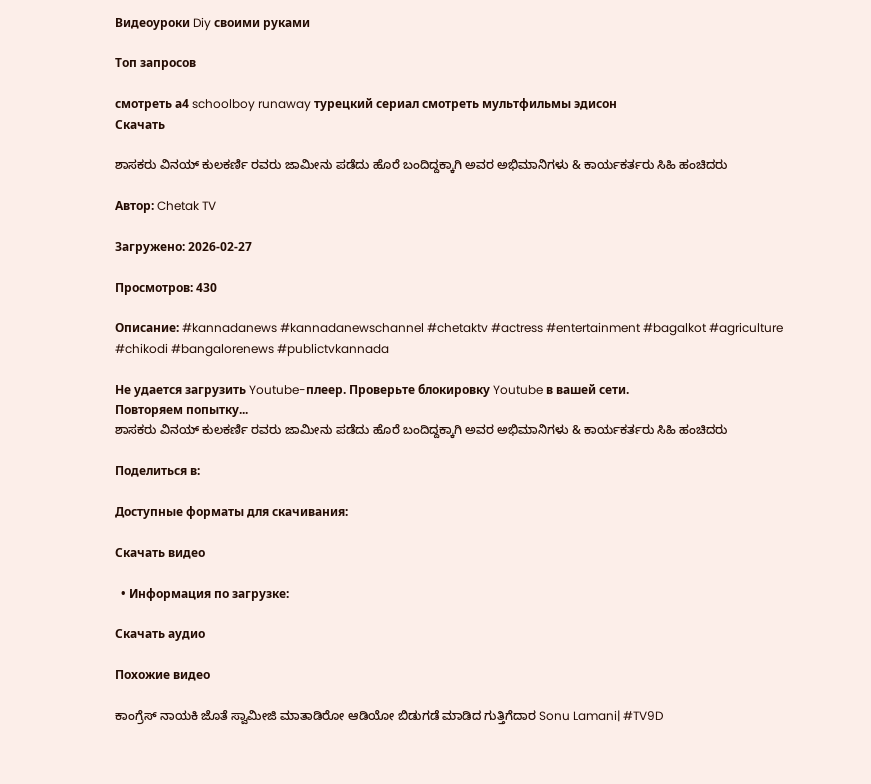Видеоуроки Diy своими руками

Топ запросов

смотреть а4 schoolboy runaway турецкий сериал смотреть мультфильмы эдисон
Скачать

ಶಾಸಕರು ವಿನಯ್ ಕುಲಕರ್ಣಿ ರವರು ಜಾಮೀನು ಪಡೆದು ಹೊರೆ ಬಂದಿದ್ದಕ್ಕಾಗಿ ಅವರ ಅಭಿಮಾನಿಗಳು & ಕಾರ್ಯಕರ್ತರು ಸಿಹಿ ಹಂಚಿದರು

Автор: Chetak TV

Загружено: 2026-02-27

Просмотров: 430

Описание: #kannadanews #kannadanewschannel #chetaktv #actress #entertainment #bagalkot #agriculture #chikodi #bangalorenews #publictvkannada

Не удается загрузить Youtube-плеер. Проверьте блокировку Youtube в вашей сети.
Повторяем попытку...
ಶಾಸಕರು ವಿನಯ್ ಕುಲಕರ್ಣಿ ರವರು ಜಾಮೀನು ಪಡೆದು ಹೊರೆ ಬಂದಿದ್ದಕ್ಕಾಗಿ ಅವರ ಅಭಿಮಾನಿಗಳು & ಕಾರ್ಯಕರ್ತರು ಸಿಹಿ ಹಂಚಿದರು

Поделиться в:

Доступные форматы для скачивания:

Скачать видео

  • Информация по загрузке:

Скачать аудио

Похожие видео

ಕಾಂಗ್ರೆಸ್ ನಾಯಕಿ ಜೊತೆ ಸ್ವಾಮೀಜಿ ಮಾತಾಡಿರೋ ಆಡಿಯೋ ಬಿಡುಗಡೆ ಮಾಡಿದ ಗುತ್ತಿಗೆದಾರ Sonu Lamani| #TV9D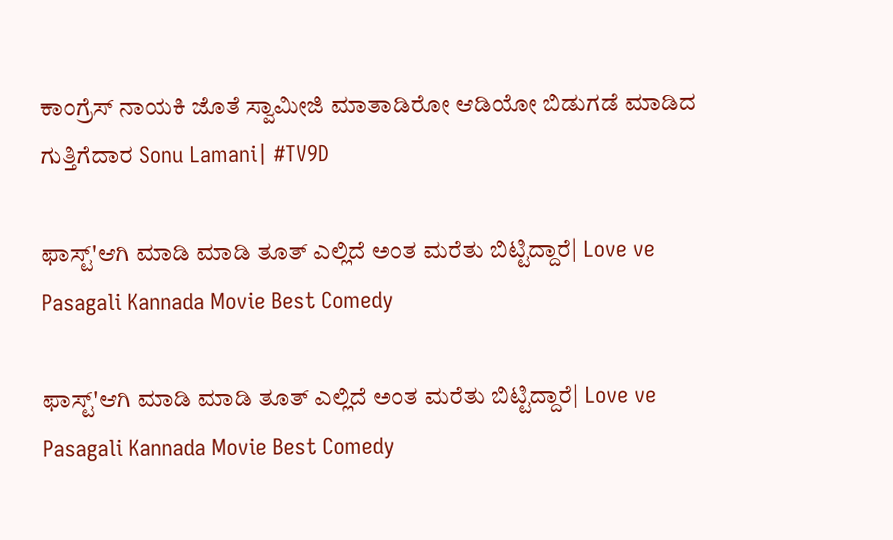ಕಾಂಗ್ರೆಸ್ ನಾಯಕಿ ಜೊತೆ ಸ್ವಾಮೀಜಿ ಮಾತಾಡಿರೋ ಆಡಿಯೋ ಬಿಡುಗಡೆ ಮಾಡಿದ ಗುತ್ತಿಗೆದಾರ Sonu Lamani| #TV9D

ಫಾಸ್ಟ್'ಆಗಿ ಮಾಡಿ ಮಾಡಿ ತೂತ್ ಎಲ್ಲಿದೆ ಅಂತ ಮರೆತು ಬಿಟ್ಟಿದ್ದಾರೆ| Love ve Pasagali Kannada Movie Best Comedy

ಫಾಸ್ಟ್'ಆಗಿ ಮಾಡಿ ಮಾಡಿ ತೂತ್ ಎಲ್ಲಿದೆ ಅಂತ ಮರೆತು ಬಿಟ್ಟಿದ್ದಾರೆ| Love ve Pasagali Kannada Movie Best Comedy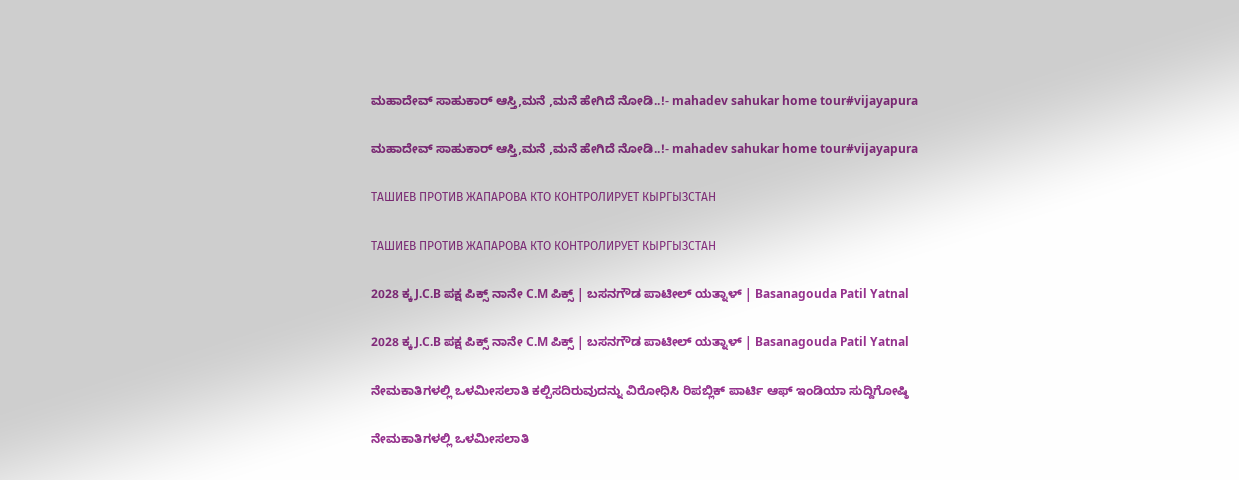ಮಹಾದೇವ್ ಸಾಹುಕಾರ್ ಆಸ್ತಿ,ಮನೆ ,ಮನೆ ಹೇಗಿದೆ ನೋಡಿ..!- mahadev sahukar home tour#vijayapura

ಮಹಾದೇವ್ ಸಾಹುಕಾರ್ ಆಸ್ತಿ,ಮನೆ ,ಮನೆ ಹೇಗಿದೆ ನೋಡಿ..!- mahadev sahukar home tour#vijayapura

ТАШИЕВ ПРОТИВ ЖАПАРОВА КТО КОНТРОЛИРУЕТ КЫРГЫЗСТАН

ТАШИЕВ ПРОТИВ ЖАПАРОВА КТО КОНТРОЛИРУЕТ КЫРГЫЗСТАН

2028 ಕ್ಕ J.C.B ಪಕ್ಷ ಪಿಕ್ಸ್ ನಾನೇ C.M ಪಿಕ್ಸ್ | ಬಸನಗೌಡ ಪಾಟೀಲ್ ಯತ್ನಾಳ್ | Basanagouda Patil Yatnal

2028 ಕ್ಕ J.C.B ಪಕ್ಷ ಪಿಕ್ಸ್ ನಾನೇ C.M ಪಿಕ್ಸ್ | ಬಸನಗೌಡ ಪಾಟೀಲ್ ಯತ್ನಾಳ್ | Basanagouda Patil Yatnal

ನೇಮಕಾತಿಗಳಲ್ಲಿ ಒಳಮೀಸಲಾತಿ ಕಲ್ಪಿಸದಿರುವುದನ್ನು ವಿರೋಧಿಸಿ ರಿಪಬ್ಲಿಕ್ ಪಾರ್ಟಿ ಆಫ್ ಇಂಡಿಯಾ ಸುದ್ದಿಗೋಷ್ಠಿ

ನೇಮಕಾತಿಗಳಲ್ಲಿ ಒಳಮೀಸಲಾತಿ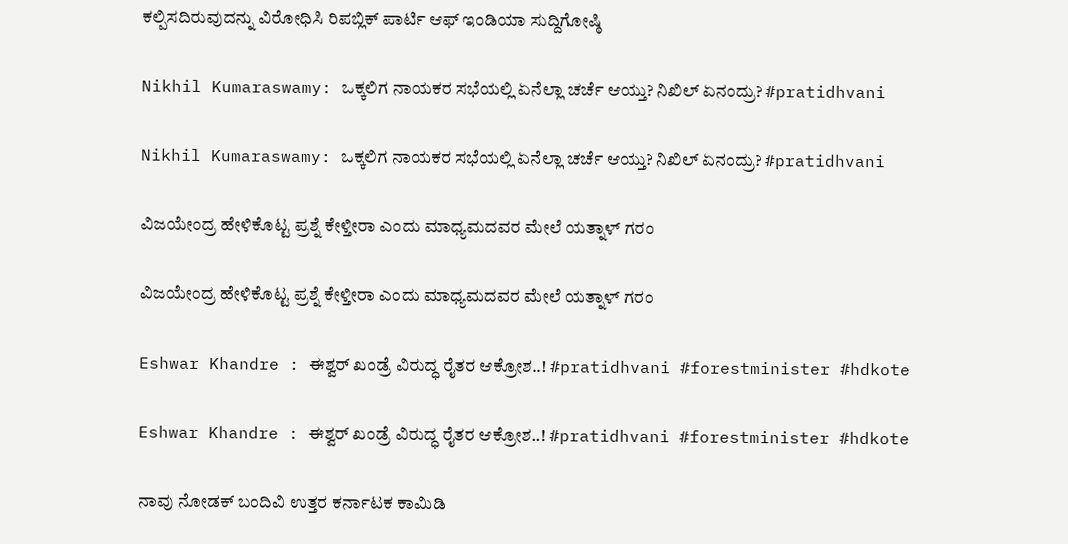ಕಲ್ಪಿಸದಿರುವುದನ್ನು ವಿರೋಧಿಸಿ ರಿಪಬ್ಲಿಕ್ ಪಾರ್ಟಿ ಆಫ್ ಇಂಡಿಯಾ ಸುದ್ದಿಗೋಷ್ಠಿ

Nikhil Kumaraswamy: ಒಕ್ಕಲಿಗ ನಾಯಕರ ಸಭೆಯಲ್ಲಿ ಏನೆಲ್ಲಾ ಚರ್ಚೆ ಆಯ್ತು? ನಿಖಿಲ್ ಏನಂದ್ರು? #pratidhvani

Nikhil Kumaraswamy: ಒಕ್ಕಲಿಗ ನಾಯಕರ ಸಭೆಯಲ್ಲಿ ಏನೆಲ್ಲಾ ಚರ್ಚೆ ಆಯ್ತು? ನಿಖಿಲ್ ಏನಂದ್ರು? #pratidhvani

ವಿಜಯೇಂದ್ರ ಹೇಳಿಕೊಟ್ಟ ಪ್ರಶ್ನೆ ಕೇಳ್ತೀರಾ ಎಂದು ಮಾಧ್ಯಮದವರ ಮೇಲೆ ಯತ್ನಾಳ್ ಗರಂ

ವಿಜಯೇಂದ್ರ ಹೇಳಿಕೊಟ್ಟ ಪ್ರಶ್ನೆ ಕೇಳ್ತೀರಾ ಎಂದು ಮಾಧ್ಯಮದವರ ಮೇಲೆ ಯತ್ನಾಳ್ ಗರಂ

Eshwar Khandre : ಈಶ್ವರ್ ಖಂಡ್ರೆ ವಿರುದ್ಧ ರೈತರ ಆಕ್ರೋಶ..! #pratidhvani #forestminister #hdkote

Eshwar Khandre : ಈಶ್ವರ್ ಖಂಡ್ರೆ ವಿರುದ್ಧ ರೈತರ ಆಕ್ರೋಶ..! #pratidhvani #forestminister #hdkote

ನಾವು ನೋಡಕ್ ಬಂದಿವಿ ಉತ್ತರ ಕರ್ನಾಟಕ ಕಾಮಿಡಿ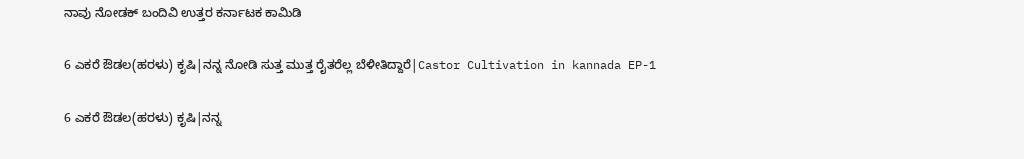ನಾವು ನೋಡಕ್ ಬಂದಿವಿ ಉತ್ತರ ಕರ್ನಾಟಕ ಕಾಮಿಡಿ

6 ಎಕರೆ ಔಡಲ(ಹರಳು) ಕೃಷಿ|ನನ್ನ ನೋಡಿ ಸುತ್ತ ಮುತ್ತ ರೈತರೆಲ್ಲ ಬೆಳೀತಿದ್ದಾರೆ|Castor Cultivation in kannada EP-1

6 ಎಕರೆ ಔಡಲ(ಹರಳು) ಕೃಷಿ|ನನ್ನ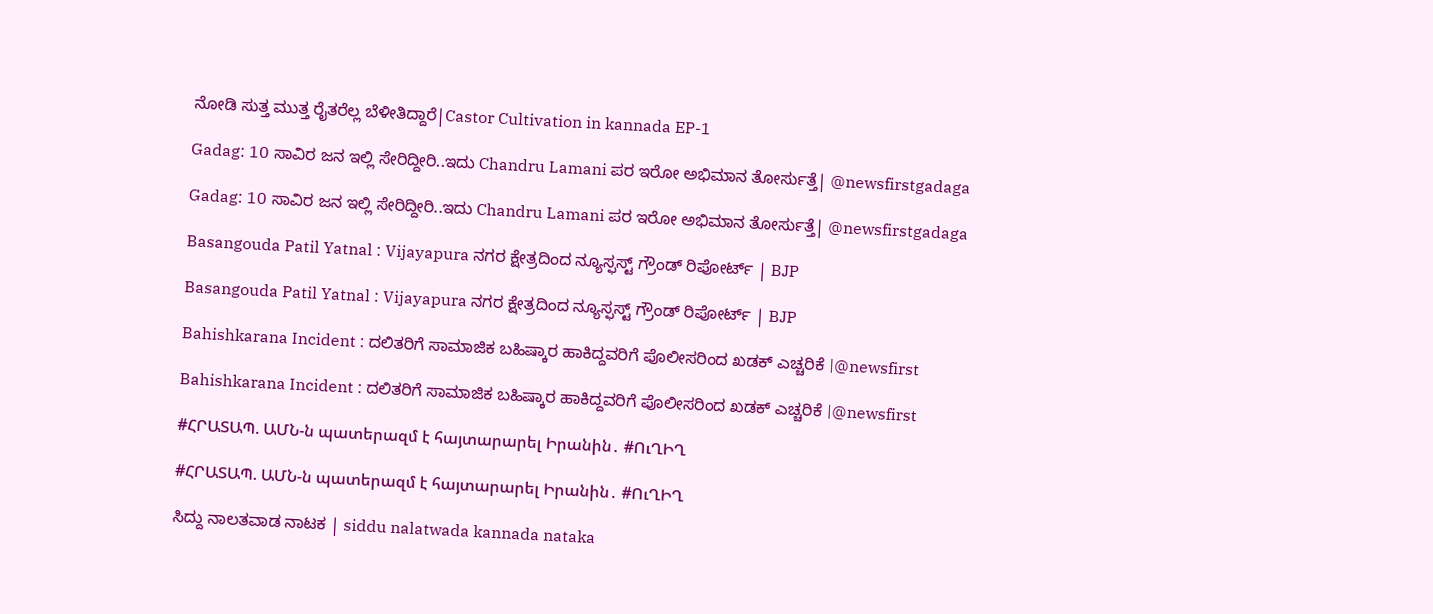ನೋಡಿ ಸುತ್ತ ಮುತ್ತ ರೈತರೆಲ್ಲ ಬೆಳೀತಿದ್ದಾರೆ|Castor Cultivation in kannada EP-1

Gadag: 10 ಸಾವಿರ ಜನ ಇಲ್ಲಿ ಸೇರಿದ್ದೀರಿ..ಇದು Chandru Lamani ಪರ ಇರೋ ಅಭಿಮಾನ ತೋರ್ಸುತ್ತೆ| @newsfirstgadaga

Gadag: 10 ಸಾವಿರ ಜನ ಇಲ್ಲಿ ಸೇರಿದ್ದೀರಿ..ಇದು Chandru Lamani ಪರ ಇರೋ ಅಭಿಮಾನ ತೋರ್ಸುತ್ತೆ| @newsfirstgadaga

Basangouda Patil Yatnal : Vijayapura ನಗರ ಕ್ಷೇತ್ರದಿಂದ ನ್ಯೂಸ್ಫಸ್ಟ್ ಗ್ರೌಂಡ್ ರಿಪೋರ್ಟ್ | BJP

Basangouda Patil Yatnal : Vijayapura ನಗರ ಕ್ಷೇತ್ರದಿಂದ ನ್ಯೂಸ್ಫಸ್ಟ್ ಗ್ರೌಂಡ್ ರಿಪೋರ್ಟ್ | BJP

Bahishkarana Incident : ದಲಿತರಿಗೆ ಸಾಮಾಜಿಕ ಬಹಿಷ್ಕಾರ ಹಾಕಿದ್ದವರಿಗೆ ಪೊಲೀಸರಿಂದ ಖಡಕ್ ಎಚ್ಚರಿಕೆ |@newsfirst

Bahishkarana Incident : ದಲಿತರಿಗೆ ಸಾಮಾಜಿಕ ಬಹಿಷ್ಕಾರ ಹಾಕಿದ್ದವರಿಗೆ ಪೊಲೀಸರಿಂದ ಖಡಕ್ ಎಚ್ಚರಿಕೆ |@newsfirst

#ՀՐԱՏԱՊ. ԱՄՆ-ն պատերազմ է հայտարարել Իրանին․ #ՈւՂԻՂ

#ՀՐԱՏԱՊ. ԱՄՆ-ն պատերազմ է հայտարարել Իրանին․ #ՈւՂԻՂ

ಸಿದ್ದು ನಾಲತವಾಡ ನಾಟಕ | siddu nalatwada kannada nataka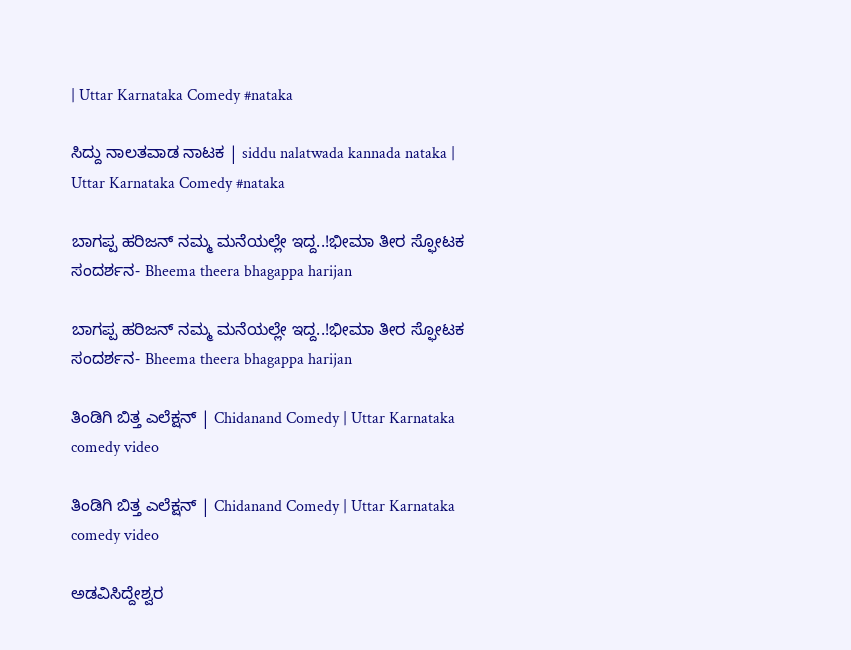| Uttar Karnataka Comedy #nataka

ಸಿದ್ದು ನಾಲತವಾಡ ನಾಟಕ | siddu nalatwada kannada nataka | Uttar Karnataka Comedy #nataka

ಬಾಗಪ್ಪ ಹರಿಜನ್ ನಮ್ಮ‌ ಮನೆಯಲ್ಲೇ ಇದ್ದ..!ಭೀಮಾ ತೀರ ಸ್ಫೋಟಕ ಸಂದರ್ಶನ- Bheema theera bhagappa harijan

ಬಾಗಪ್ಪ ಹರಿಜನ್ ನಮ್ಮ‌ ಮನೆಯಲ್ಲೇ ಇದ್ದ..!ಭೀಮಾ ತೀರ ಸ್ಫೋಟಕ ಸಂದರ್ಶನ- Bheema theera bhagappa harijan

ತಿಂಡಿಗಿ ಬಿತ್ತ ಎಲೆಕ್ಷನ್ | Chidanand Comedy | Uttar Karnataka comedy video

ತಿಂಡಿಗಿ ಬಿತ್ತ ಎಲೆಕ್ಷನ್ | Chidanand Comedy | Uttar Karnataka comedy video

ಅಡವಿಸಿದ್ದೇಶ್ವರ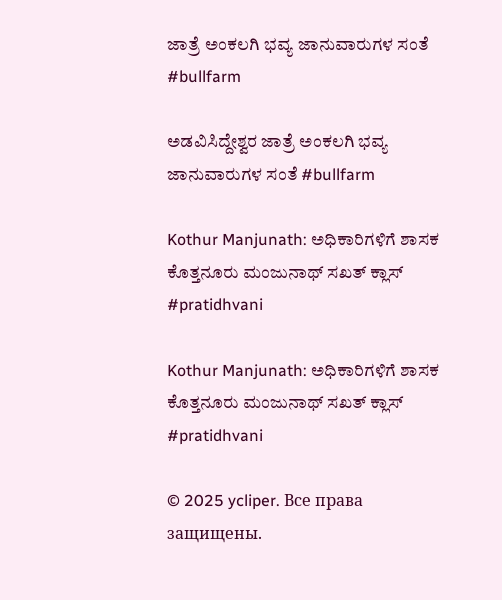ಜಾತ್ರೆ ಅಂಕಲಗಿ ಭವ್ಯ ಜಾನುವಾರುಗಳ ಸಂತೆ #bullfarm

ಅಡವಿಸಿದ್ದೇಶ್ವರ ಜಾತ್ರೆ ಅಂಕಲಗಿ ಭವ್ಯ ಜಾನುವಾರುಗಳ ಸಂತೆ #bullfarm

Kothur Manjunath: ಅಧಿಕಾರಿಗಳಿಗೆ ಶಾಸಕ ಕೊತ್ತನೂರು ಮಂಜುನಾಥ್ ಸಖತ್ ಕ್ಲಾಸ್ #pratidhvani

Kothur Manjunath: ಅಧಿಕಾರಿಗಳಿಗೆ ಶಾಸಕ ಕೊತ್ತನೂರು ಮಂಜುನಾಥ್ ಸಖತ್ ಕ್ಲಾಸ್ #pratidhvani

© 2025 ycliper. Все права защищены.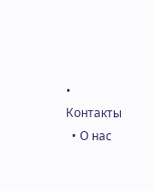• Контакты
  • О нас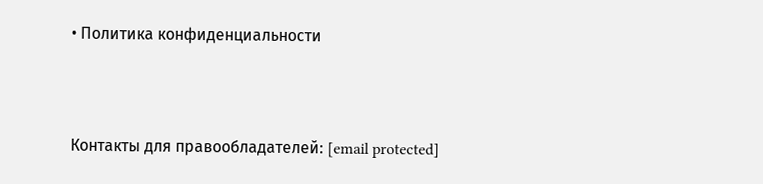• Политика конфиденциальности



Контакты для правообладателей: [email protected]